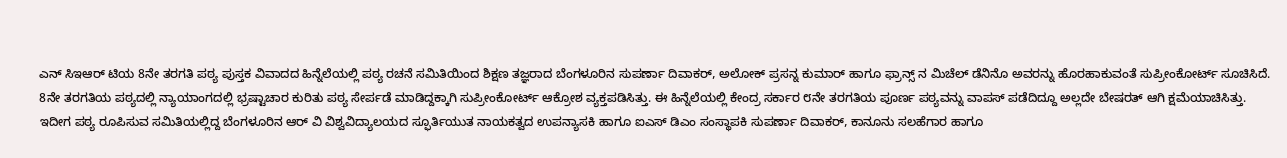ಎನ್ ಸಿಇಆರ್ ಟಿಯ 8ನೇ ತರಗತಿ ಪಠ್ಯ ಪುಸ್ತಕ ವಿವಾದದ ಹಿನ್ನೆಲೆಯಲ್ಲಿ ಪಠ್ಯ ರಚನೆ ಸಮಿತಿಯಿಂದ ಶಿಕ್ಷಣ ತಜ್ಞರಾದ ಬೆಂಗಳೂರಿನ ಸುಪರ್ಣಾ ದಿವಾಕರ್, ಅಲೋಕ್ ಪ್ರಸನ್ನ ಕುಮಾರ್ ಹಾಗೂ ಫ್ರಾನ್ಸ್ ನ ಮಿಚೆಲ್ ಡೆನಿನೊ ಅವರನ್ನು ಹೊರಹಾಕುವಂತೆ ಸುಪ್ರೀಂಕೋರ್ಟ್ ಸೂಚಿಸಿದೆ.
8ನೇ ತರಗತಿಯ ಪಠ್ಯದಲ್ಲಿ ನ್ಯಾಯಾಂಗದಲ್ಲಿ ಭ್ರಷ್ಟಾಚಾರ ಕುರಿತು ಪಠ್ಯ ಸೇರ್ಪಡೆ ಮಾಡಿದ್ದಕ್ಕಾಗಿ ಸುಪ್ರೀಂಕೋರ್ಟ್ ಆಕ್ರೋಶ ವ್ಯಕ್ತಪಡಿಸಿತ್ತು. ಈ ಹಿನ್ನೆಲೆಯಲ್ಲಿ ಕೇಂದ್ರ ಸರ್ಕಾರ ೮ನೇ ತರಗತಿಯ ಪೂರ್ಣ ಪಠ್ಯವನ್ನು ವಾಪಸ್ ಪಡೆದಿದ್ದೂ ಅಲ್ಲದೇ ಬೇಷರತ್ ಆಗಿ ಕ್ಷಮೆಯಾಚಿಸಿತ್ತು.
ಇದೀಗ ಪಠ್ಯ ರೂಪಿಸುವ ಸಮಿತಿಯಲ್ಲಿದ್ದ ಬೆಂಗಳೂರಿನ ಆರ್ ವಿ ವಿಶ್ವವಿದ್ಯಾಲಯದ ಸ್ಫೂರ್ತಿಯುತ ನಾಯಕತ್ವದ ಉಪನ್ಯಾಸಕಿ ಹಾಗೂ ಐಎಸ್ ಡಿಎಂ ಸಂಸ್ಥಾಪಕಿ ಸುಪರ್ಣಾ ದಿವಾಕರ್, ಕಾನೂನು ಸಲಹೆಗಾರ ಹಾಗೂ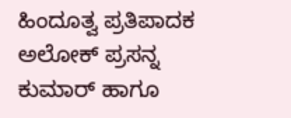ಹಿಂದೂತ್ವ ಪ್ರತಿಪಾದಕ ಅಲೋಕ್ ಪ್ರಸನ್ನ ಕುಮಾರ್ ಹಾಗೂ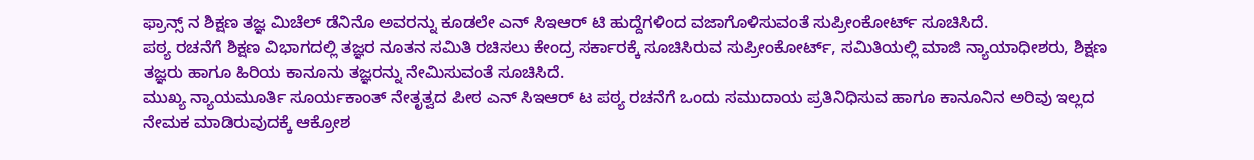ಫ್ರಾನ್ಸ್ ನ ಶಿಕ್ಷಣ ತಜ್ಞ ಮಿಚೆಲ್ ಡೆನಿನೊ ಅವರನ್ನು ಕೂಡಲೇ ಎನ್ ಸಿಇಆರ್ ಟಿ ಹುದ್ದೆಗಳಿಂದ ವಜಾಗೊಳಿಸುವಂತೆ ಸುಪ್ರೀಂಕೋರ್ಟ್ ಸೂಚಿಸಿದೆ.
ಪಠ್ಯ ರಚನೆಗೆ ಶಿಕ್ಷಣ ವಿಭಾಗದಲ್ಲಿ ತಜ್ಞರ ನೂತನ ಸಮಿತಿ ರಚಿಸಲು ಕೇಂದ್ರ ಸರ್ಕಾರಕ್ಕೆ ಸೂಚಿಸಿರುವ ಸುಪ್ರೀಂಕೋರ್ಟ್, ಸಮಿತಿಯಲ್ಲಿ ಮಾಜಿ ನ್ಯಾಯಾಧೀಶರು, ಶಿಕ್ಷಣ ತಜ್ಞರು ಹಾಗೂ ಹಿರಿಯ ಕಾನೂನು ತಜ್ಞರನ್ನು ನೇಮಿಸುವಂತೆ ಸೂಚಿಸಿದೆ.
ಮುಖ್ಯ ನ್ಯಾಯಮೂರ್ತಿ ಸೂರ್ಯಕಾಂತ್ ನೇತೃತ್ವದ ಪೀಠ ಎನ್ ಸಿಇಆರ್ ಟ ಪಠ್ಯ ರಚನೆಗೆ ಒಂದು ಸಮುದಾಯ ಪ್ರತಿನಿಧಿಸುವ ಹಾಗೂ ಕಾನೂನಿನ ಅರಿವು ಇಲ್ಲದ ನೇಮಕ ಮಾಡಿರುವುದಕ್ಕೆ ಆಕ್ರೋಶ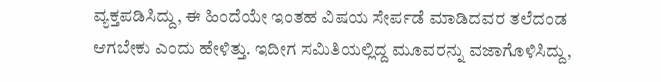ವ್ಯಕ್ತಪಡಿಸಿದ್ದು, ಈ ಹಿಂದೆಯೇ ಇಂತಹ ವಿಷಯ ಸೇರ್ಪಡೆ ಮಾಡಿದವರ ತಲೆದಂಡ ಆಗಬೇಕು ಎಂದು ಹೇಳಿತ್ತು. ಇದೀಗ ಸಮಿತಿಯಲ್ಲಿದ್ದ ಮೂವರನ್ನು ವಜಾಗೊಳಿಸಿದ್ದು,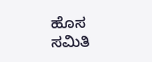ಹೊಸ ಸಮಿತಿ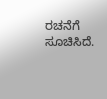ರಚನೆಗೆ ಸೂಚಿಸಿದೆ.